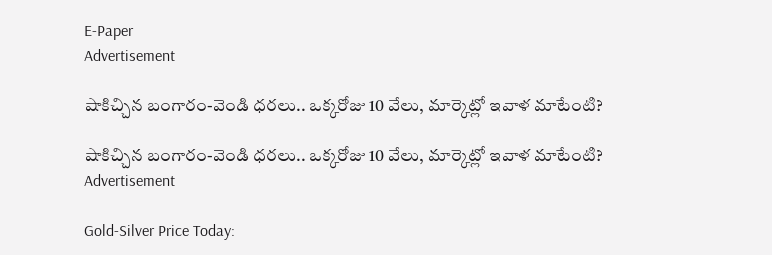E-Paper
Advertisement

షాకిచ్చిన బంగారం-వెండి ధరలు.. ఒక్కరోజు 10 వేలు, మార్కెట్లో ఇవాళ మాటేంటి?

షాకిచ్చిన బంగారం-వెండి ధరలు.. ఒక్కరోజు 10 వేలు, మార్కెట్లో ఇవాళ మాటేంటి?
Advertisement

Gold-Silver Price Today: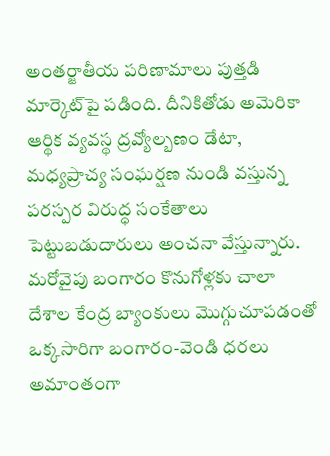అంతర్జాతీయ పరిణామాలు పుత్తడి మార్కెట్‌పై పడింది. దీనికితోడు అమెరికా ఆర్థిక వ్యవస్థ ద్రవ్యోల్బణం డేటా, మధ్యప్రాచ్య సంఘర్షణ నుండి వస్తున్న పరస్పర విరుద్ధ సంకేతాలు పెట్టుబడుదారులు అంచనా వేస్తున్నారు. మరోవైపు బంగారం కొనుగోళ్లకు చాలా దేశాల కేంద్ర బ్యాంకులు మొగ్గు‌చూపడంతో ఒక్కసారిగా బంగారం-వెండి ధరలు అమాంతంగా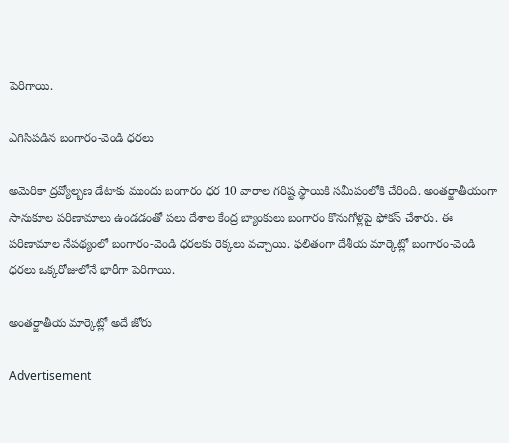పెరిగాయి.

ఎగిసిపడిన బంగారం-వెండి ధరలు

అమెరికా ద్రవ్యోల్బణ డేటాకు ముందు బంగారం ధర 10 వారాల గరిష్ట స్థాయికి సమీపంలోకి చేరింది. అంతర్జాతీయంగా సానుకూల పరిణామాలు ఉండడంతో పలు దేశాల కేంద్ర బ్యాంకులు బంగారం కొనుగోళ్లపై ఫోకస్ చేశారు. ఈ పరిణామాల నేపథ్యంలో బంగారం-వెండి ధరలకు రెక్కలు వచ్చాయి. ఫలితంగా దేశీయ మార్కెట్లో బంగారం-వెండి ధరలు ఒక్కరోజులోనే భారీగా పెరిగాయి.

అంతర్జాతీయ మార్కెట్లో అదే జోరు

Advertisement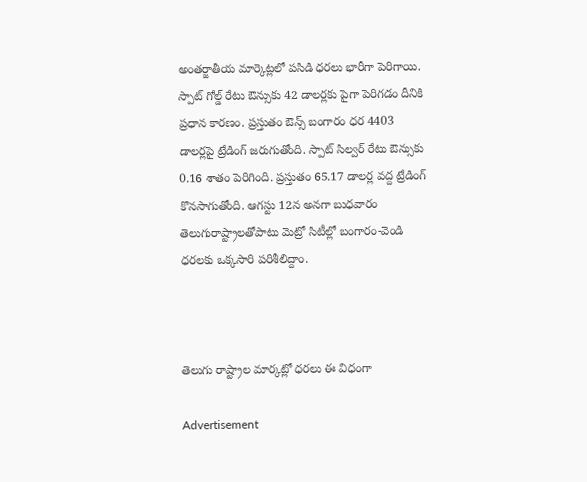అంతర్జాతీయ మార్కెట్లలో పసిడి ధరలు భారీగా పెరిగాయి. స్పాట్ గోల్డ్ రేటు ఔన్సుకు 42 డాలర్లకు పైగా పెరిగడం దీనికి ప్రధాన కారణం. ప్రస్తుతం ఔన్స్ బంగారం ధర 4403 డాలర్లపై ట్రేడింగ్ జరుగుతోంది. స్పాట్ సిల్వర్ రేటు ఔన్సుకు 0.16 శాతం పెరిగింది. ప్రస్తుతం 65.17 డాలర్ల వద్ద ట్రేడింగ్ కొనసాగుతోంది. ఆగస్టు 12న అనగా బుధవారం తెలుగురాష్ట్రాలతోపాటు మెట్రో సిటీల్లో బంగారం-వెండి ధరలకు ఒక్కసారి పరిశీలిద్దాం.



తెలుగు రాష్ట్రాల మార్కట్లో ధరలు ఈ విధంగా

Advertisement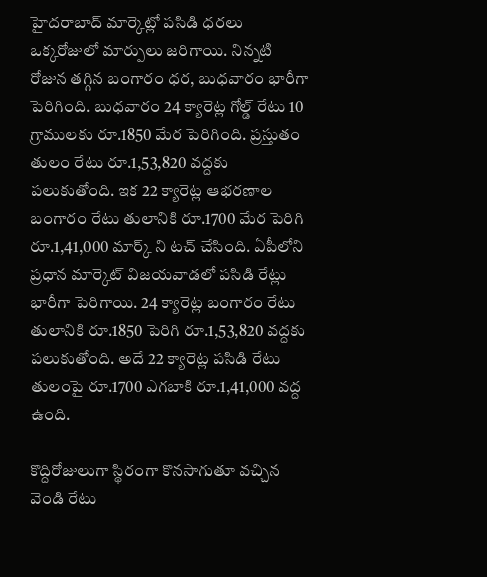హైదరాబాద్ మార్కెట్లో పసిడి ధరలు ఒక్కరోజులో మార్పులు జరిగాయి. నిన్నటి రోజున తగ్గిన బంగారం ధర, బుధవారం భారీగా పెరిగింది. బుధవారం 24 క్యారెట్ల గోల్డ్ రేటు 10 గ్రాములకు రూ.1850 మేర పెరిగింది. ప్రస్తుతం తులం రేటు రూ.1,53,820 వద్దకు పలుకుతోంది. ఇక 22 క్యారెట్ల ఆభరణాల బంగారం రేటు తులానికి రూ.1700 మేర పెరిగి రూ.1,41,000 మార్క్ ని టచ్ చేసింది. ఏపీలోని ప్రధాన మార్కెట్ విజయవాడలో పసిడి రేట్లు భారీగా పెరిగాయి. 24 క్యారెట్ల బంగారం రేటు తులానికి రూ.1850 పెరిగి రూ.1,53,820 వద్దకు పలుకుతోంది. అదే 22 క్యారెట్ల పసిడి రేటు తులంపై రూ.1700 ఎగబాకి రూ.1,41,000 వద్ద ఉంది.

కొద్దిరోజులుగా స్థిరంగా కొనసాగుతూ వచ్చిన వెండి రేటు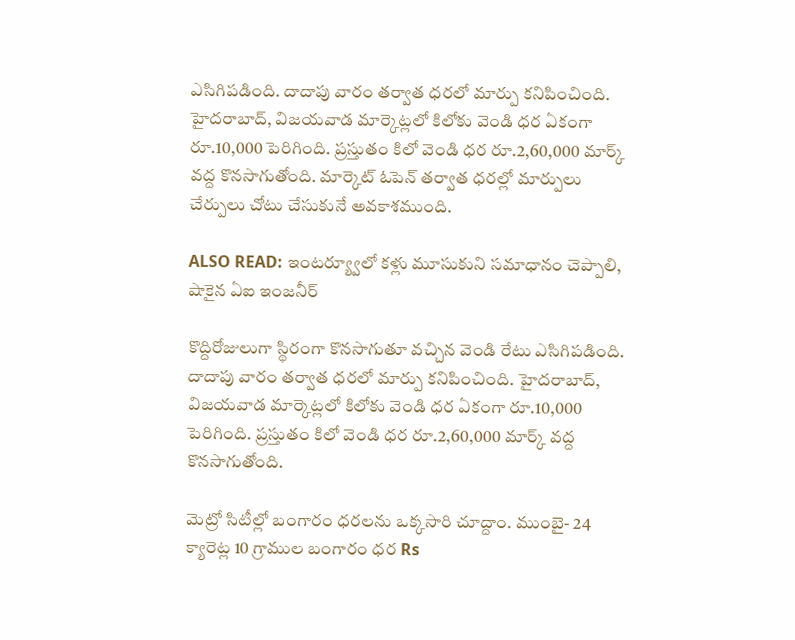ఎసిగిపడింది. దాదాపు వారం తర్వాత ధరలో మార్పు కనిపించింది. హైదరాబాద్, విజయవాడ మార్కెట్లలో కిలోకు వెండి ధర ఏకంగా రూ.10,000 పెరిగింది. ప్రస్తుతం కిలో వెండి ధర రూ.2,60,000 మార్క్ వద్ద కొనసాగుతోంది. మార్కెట్ ఓపెన్ తర్వాత ధరల్లో మార్పులు చేర్పులు చోటు చేసుకునే అవకాశముంది.

ALSO READ: ఇంటర్య్వూలో కళ్లు మూసుకుని సమాధానం చెప్పాలి, షాకైన ఏఐ ఇంజనీర్

కొద్దిరోజులుగా స్థిరంగా కొనసాగుతూ వచ్చిన వెండి రేటు ఎసిగిపడింది. దాదాపు వారం తర్వాత ధరలో మార్పు కనిపించింది. హైదరాబాద్, విజయవాడ మార్కెట్లలో కిలోకు వెండి ధర ఏకంగా రూ.10,000 పెరిగింది. ప్రస్తుతం కిలో వెండి ధర రూ.2,60,000 మార్క్ వద్ద కొనసాగుతోంది.

మెట్రో సిటీల్లో బంగారం ధరలను ఒక్కసారి చూద్దాం. ముంబై- 24 క్యారెట్ల 10 గ్రాముల బంగారం ధర Rs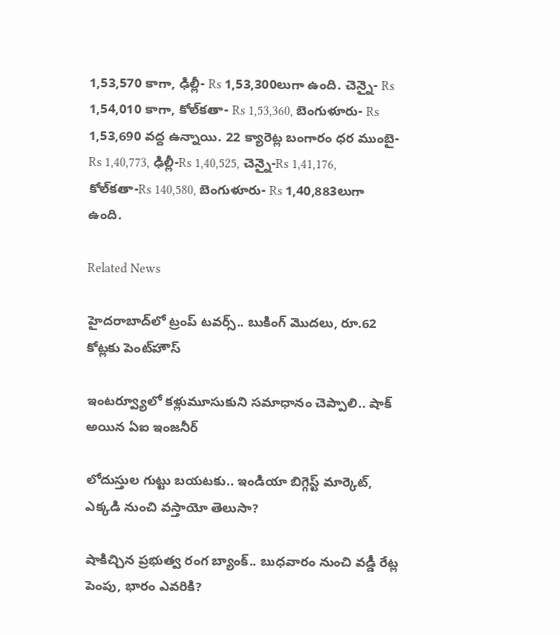1,53,570 కాగా, ఢిల్లీ- Rs 1,53,300లుగా ఉంది. చెన్నై- Rs 1,54,010 కాగా, కోల్‌కతా- Rs 1,53,360, బెంగుళూరు- Rs 1,53,690 వద్ద ఉన్నాయి. 22 క్యారెట్ల బంగారం ధర ముంబై-Rs 1,40,773, ఢిల్లీ-Rs 1,40,525, చెన్నై-Rs 1,41,176, కోల్‌కతా-Rs 140,580, బెంగుళూరు- Rs 1,40,883లుగా ఉంది.

Related News

హైదరాబాద్‌లో ట్రంప్‌ టవర్స్‌.. బుకింగ్ మొదలు, రూ.62 కోట్లకు పెంట్‌హౌస్‌

ఇంటర్వ్యూలో కళ్లుమూసుకుని సమాధానం చెప్పాలి.. షాక్ అయిన ఏఐ ఇంజనీర్

లోదుస్తుల గుట్టు బయటకు.. ఇండియా బిగ్గెస్ట్ మార్కెట్, ఎక్కడి నుంచి వస్తాయో తెలుసా?

షాకిచ్చిన ప్రభుత్వ రంగ బ్యాంక్.. బుధవారం నుంచి వడ్డీ రేట్ల పెంపు, భారం ఎవరికి?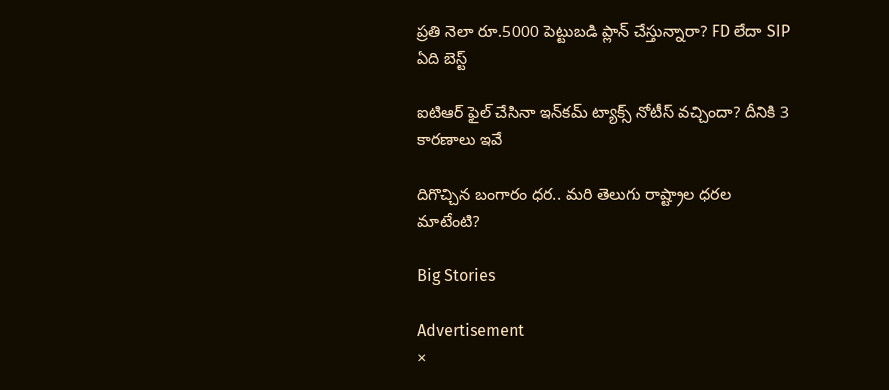ప్రతి నెలా రూ.5000 పెట్టుబడి ప్లాన్ చేస్తున్నారా? FD లేదా SIP ఏది బెస్ట్

ఐటిఆర్ ఫైల్ చేసినా ఇన్‌కమ్ ట్యాక్స్ నోటీస్ వచ్చిందా? దీనికి 3 కారణాలు ఇవే

దిగొచ్చిన బంగారం ధర.. మరి తెలుగు రాష్ట్రాల ధరల మాటేంటి?

Big Stories

Advertisement
×